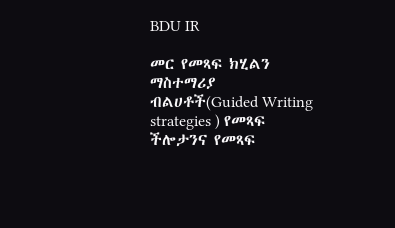BDU IR

መር የመጻፍ ክሂልን ማስተማሪያ ብልሀቶች(Guided Writing strategies ) የመጻፍ ችሎታንና የመጻፍ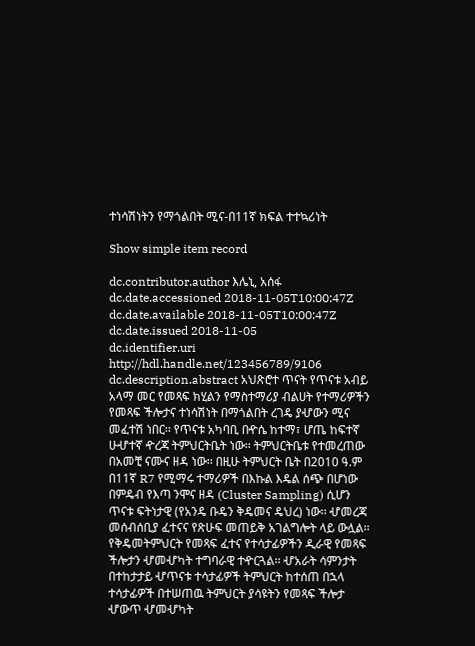ተነሳሽነትን የማጎልበት ሚና-በ11ኛ ክፍል ተተኳሪነት

Show simple item record

dc.contributor.author እሌኒ, አሰፋ
dc.date.accessioned 2018-11-05T10:00:47Z
dc.date.available 2018-11-05T10:00:47Z
dc.date.issued 2018-11-05
dc.identifier.uri http://hdl.handle.net/123456789/9106
dc.description.abstract አህጽሮተ ጥናት የጥናቱ አብይ አላማ መር የመጻፍ ክሂልን የማስተማሪያ ብልሀት የተማሪዎችን የመጻፍ ችሎታና ተነሳሽነት በማጎልበት ረገዴ ያሇውን ሚና መፈተሽ ነበር፡፡ የጥናቱ አካባቢ በዯሴ ከተማ፣ ሆጤ ከፍተኛ ሁሇተኛ ዯረጃ ትምህርትቤት ነው፡፡ ትምህርትቤቱ የተመረጠው በአመቺ ናሙና ዘዳ ነው፡፡ በዚሁ ትምህርት ቤት በ2010 ዓ.ም በ11ኛ R7 የሚማሩ ተማሪዎች በእኩል እዴል ሰጭ በሆነው በምዴብ የእጣ ንሞና ዘዳ (Cluster Sampling) ሲሆን ጥናቱ ፍትነታዊ (የአንዴ ቡዴን ቅዴመና ዴህረ) ነው፡፡ ሇመረጃ መሰብሰቢያ ፈተናና የጽሁፍ መጠይቅ አገልግሎት ላይ ውሏል፡፡ የቅዴመትምህርት የመጻፍ ፈተና የተሳታፊዎችን ዲራዊ የመጻፍ ችሎታን ሇመሇካት ተግባራዊ ተዯርጓል፡፡ ሇአራት ሳምንታት በተከታታይ ሇጥናቱ ተሳታፊዎች ትምህርት ከተሰጠ በኋላ ተሳታፊዎች በተሠጠዉ ትምህርት ያሳዩትን የመጻፍ ችሎታ ሇውጥ ሇመሇካት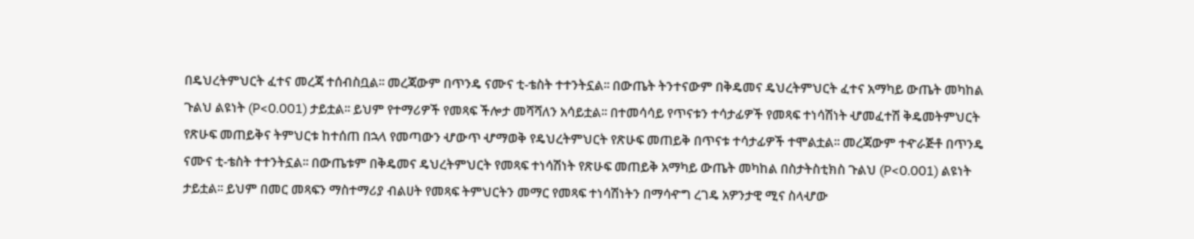በዴህረትምህርት ፈተና መረጃ ተሰብስቧል፡፡ መረጃውም በጥንዴ ናሙና ቲ-ቴስት ተተንትኗል፡፡ በውጤት ትንተናውም በቅዴመና ዴህረትምህርት ፈተና አማካይ ውጤት መካከል ጉልህ ልዩነት (P<0.001) ታይቷል፡፡ ይህም የተማሪዎች የመጻፍ ችሎታ መሻሻለን አሳይቷል፡፡ በተመሳሳይ የጥናቱን ተሳታፊዎች የመጻፍ ተነሳሽነት ሇመፈተሽ ቅዴመትምህርት የጽሁፍ መጠይቅና ትምህርቱ ከተሰጠ በኋላ የመጣውን ሇውጥ ሇማወቅ የዴህረትምህርት የጽሁፍ መጠይቅ በጥናቱ ተሳታፊዎች ተሞልቷል፡፡ መረጃውም ተዯራጅቶ በጥንዴ ናሙና ቲ-ቴስት ተተንትኗል፡፡ በውጤቱም በቅዴመና ዴህረትምህርት የመጻፍ ተነሳሽነት የጽሁፍ መጠይቅ አማካይ ውጤት መካከል በስታትስቲክስ ጉልህ (P<0.001) ልዩነት ታይቷል፡፡ ይህም በመር መጻፍን ማስተማሪያ ብልሀት የመጻፍ ትምህርትን መማር የመጻፍ ተነሳሽነትን በማሳዯግ ረገዴ አዎንታዊ ሚና ስላሇው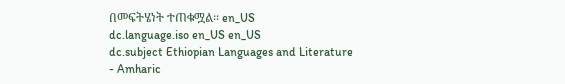በመፍትሄነት ተጠቁሟል፡፡ en_US
dc.language.iso en_US en_US
dc.subject Ethiopian Languages and Literature - Amharic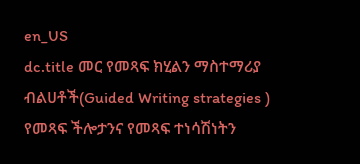en_US
dc.title መር የመጻፍ ክሂልን ማስተማሪያ ብልሀቶች(Guided Writing strategies ) የመጻፍ ችሎታንና የመጻፍ ተነሳሽነትን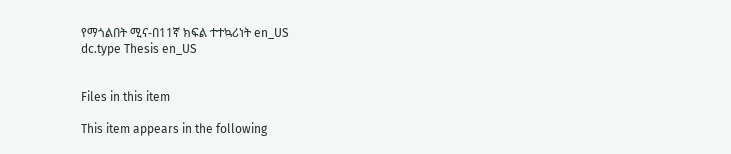የማጎልበት ሚና-በ11ኛ ክፍል ተተኳሪነት en_US
dc.type Thesis en_US


Files in this item

This item appears in the following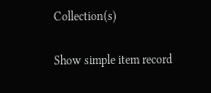Collection(s)

Show simple item record